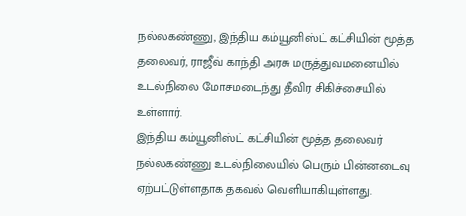நல்லகண்ணு, இந்திய கம்யூனிஸ்ட் கட்சியின் மூத்த தலைவர், ராஜீவ் காந்தி அரசு மருத்துவமனையில் உடல்நிலை மோசமடைந்து தீவிர சிகிச்சையில் உள்ளார்.
இந்திய கம்யூனிஸ்ட் கட்சியின் மூத்த தலைவர் நல்லகண்ணு உடல்நிலையில் பெரும் பின்னடைவு ஏற்பட்டுள்ளதாக தகவல் வெளியாகியுள்ளது.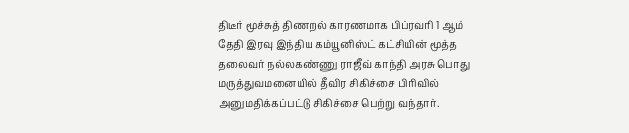திடீர் மூச்சுத் திணறல் காரணமாக பிப்ரவரி 1 ஆம் தேதி இரவு இந்திய கம்யூனிஸ்ட் கட்சியின் மூத்த தலைவர் நல்லகண்ணு ராஜீவ் காந்தி அரசு பொது மருத்துவமனையில் தீவிர சிகிச்சை பிரிவில் அனுமதிக்கப்பட்டு சிகிச்சை பெற்று வந்தார்.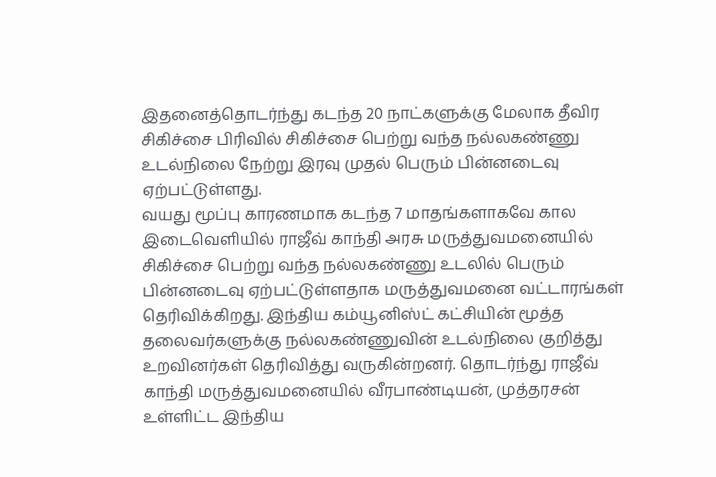இதனைத்தொடர்ந்து கடந்த 20 நாட்களுக்கு மேலாக தீவிர சிகிச்சை பிரிவில் சிகிச்சை பெற்று வந்த நல்லகண்ணு உடல்நிலை நேற்று இரவு முதல் பெரும் பின்னடைவு ஏற்பட்டுள்ளது.
வயது மூப்பு காரணமாக கடந்த 7 மாதங்களாகவே கால இடைவெளியில் ராஜீவ் காந்தி அரசு மருத்துவமனையில் சிகிச்சை பெற்று வந்த நல்லகண்ணு உடலில் பெரும் பின்னடைவு ஏற்பட்டுள்ளதாக மருத்துவமனை வட்டாரங்கள் தெரிவிக்கிறது. இந்திய கம்யூனிஸ்ட் கட்சியின் மூத்த தலைவர்களுக்கு நல்லகண்ணுவின் உடல்நிலை குறித்து உறவினர்கள் தெரிவித்து வருகின்றனர். தொடர்ந்து ராஜீவ் காந்தி மருத்துவமனையில் வீரபாண்டியன், முத்தரசன் உள்ளிட்ட இந்திய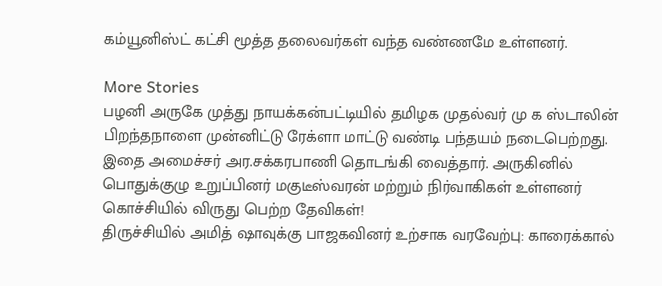கம்யூனிஸ்ட் கட்சி மூத்த தலைவர்கள் வந்த வண்ணமே உள்ளனர்.

More Stories
பழனி அருகே முத்து நாயக்கன்பட்டியில் தமிழக முதல்வர் மு க ஸ்டாலின் பிறந்தநாளை முன்னிட்டு ரேக்ளா மாட்டு வண்டி பந்தயம் நடைபெற்றது. இதை அமைச்சர் அர.சக்கரபாணி தொடங்கி வைத்தார். அருகினில் பொதுக்குழு உறுப்பினர் மகுடீஸ்வரன் மற்றும் நிர்வாகிகள் உள்ளனர்
கொச்சியில் விருது பெற்ற தேவிகள்!
திருச்சியில் அமித் ஷாவுக்கு பாஜகவினர் உற்சாக வரவேற்பு: காரைக்கால்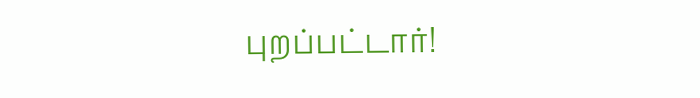புறப்பட்டார்!